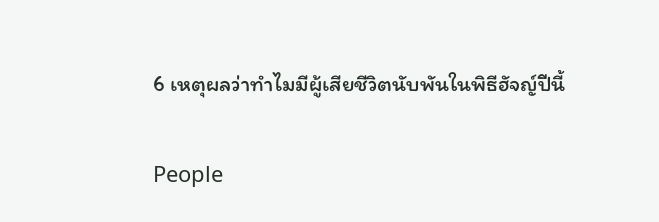6 เหตุผลว่าทำไมมีผู้เสียชีวิตนับพันในพิธีฮัจญ์ปีนี้

People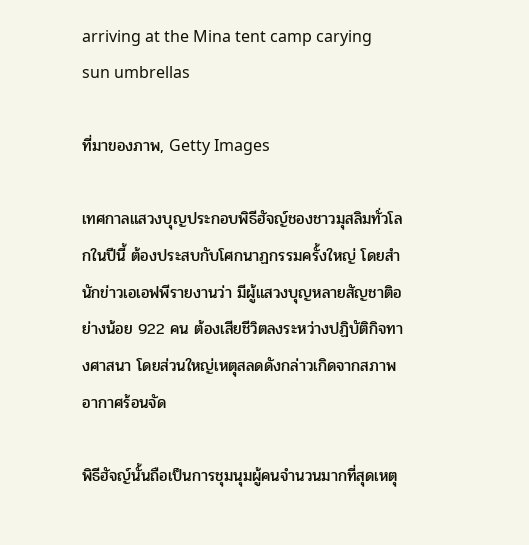arriving at the Mina tent camp carying sun umbrellas

ที่มาของภาพ, Getty Images

เทศกาลแสวงบุญประกอบพิธีฮัจญ์ชองชาวมุสลิมทั่วโลกในปีนี้ ต้องประสบกับโศกนาฏกรรมครั้งใหญ่ โดยสำนักข่าวเอเอฟพีรายงานว่า มีผู้แสวงบุญหลายสัญชาติอย่างน้อย 922 คน ต้องเสียชีวิตลงระหว่างปฏิบัติกิจทางศาสนา โดยส่วนใหญ่เหตุสลดดังกล่าวเกิดจากสภาพอากาศร้อนจัด

พิธีฮัจญ์นั้นถือเป็นการชุมนุมผู้คนจำนวนมากที่สุดเหตุ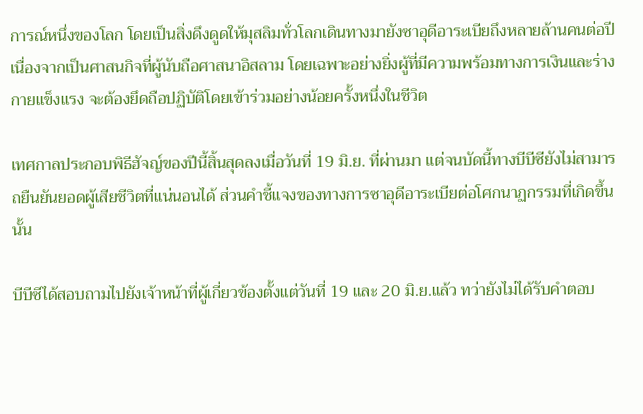การณ์หนึ่งของโลก โดยเป็นสิ่งดึงดูดให้มุสลิมทั่วโลกเดินทางมายังซาอุดีอาระเบียถึงหลายล้านคนต่อปี เนื่องจากเป็นศาสนกิจที่ผู้นับถือศาสนาอิสลาม โดยเฉพาะอย่างยิ่งผู้ที่มีความพร้อมทางการเงินและร่างกายแข็งแรง จะต้องยึดถือปฏิบัติโดยเข้าร่วมอย่างน้อยครั้งหนึ่งในชีวิต

เทศกาลประกอบพิธีฮัจญ์ของปีนี้สิ้นสุดลงเมื่อวันที่ 19 มิ.ย. ที่ผ่านมา แต่จนบัดนี้ทางบีบีซียังไม่สามารถยืนยันยอดผู้เสียชีวิตที่แน่นอนได้ ส่วนคำชี้แจงของทางการซาอุดีอาระเบียต่อโศกนาฏกรรมที่เกิดขึ้นนั้น

บีบีซีได้สอบถามไปยังเจ้าหน้าที่ผู้เกี่ยวข้องตั้งแต่วันที่ 19 และ 20 มิ.ย.แล้ว ทว่ายังไม่ได้รับคำตอบ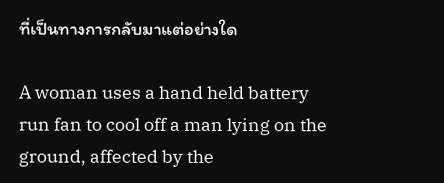ที่เป็นทางการกลับมาแต่อย่างใด

A woman uses a hand held battery run fan to cool off a man lying on the ground, affected by the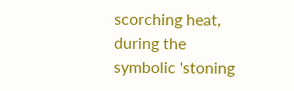scorching heat, during the symbolic 'stoning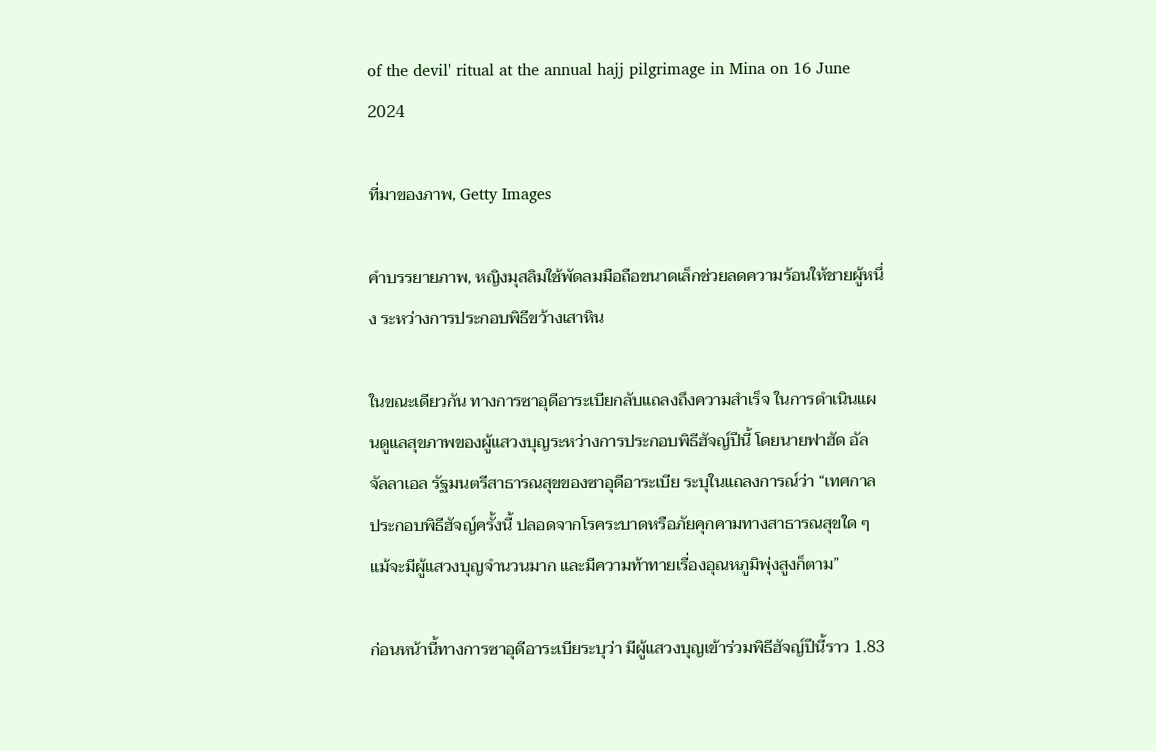of the devil' ritual at the annual hajj pilgrimage in Mina on 16 June 2024

ที่มาของภาพ, Getty Images

คำบรรยายภาพ, หญิงมุสลิมใช้พัดลมมือถือขนาดเล็กช่วยลดความร้อนให้ชายผู้หนึ่ง ระหว่างการประกอบพิธีขว้างเสาหิน

ในขณะเดียวกัน ทางการซาอุดีอาระเบียกลับแถลงถึงความสำเร็จ ในการดำเนินแผนดูแลสุขภาพของผู้แสวงบุญระหว่างการประกอบพิธีฮัจญ์ปีนี้ โดยนายฟาฮัด อัล จัลลาเอล รัฐมนตรีสาธารณสุขของซาอุดีอาระเบีย ระบุในแถลงการณ์ว่า “เทศกาลประกอบพิธีฮัจญ์ครั้งนี้ ปลอดจากโรคระบาดหรือภัยคุกคามทางสาธารณสุขใด ๆ แม้จะมีผู้แสวงบุญจำนวนมาก และมีความท้าทายเรื่องอุณหภูมิพุ่งสูงก็ตาม”

ก่อนหน้านี้ทางการซาอุดีอาระเบียระบุว่า มีผู้แสวงบุญเข้าร่วมพิธีฮัจญ์ปีนี้ราว 1.83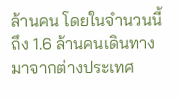ล้านคน โดยในจำนวนนี้ถึง 1.6 ล้านคนเดินทางมาจากต่างประเทศ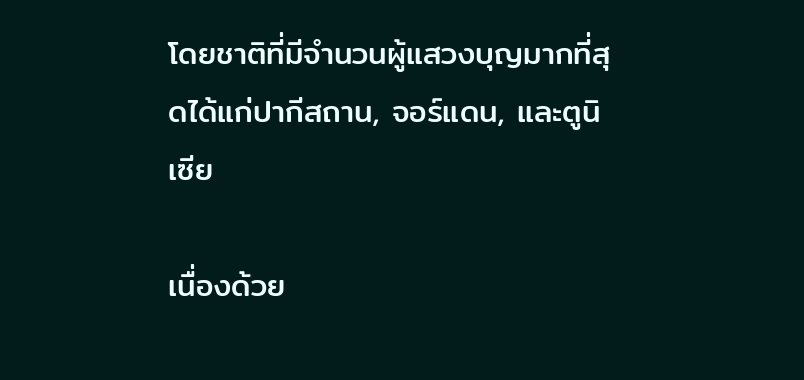โดยชาติที่มีจำนวนผู้แสวงบุญมากที่สุดได้แก่ปากีสถาน, จอร์แดน, และตูนิเซีย

เนื่องด้วย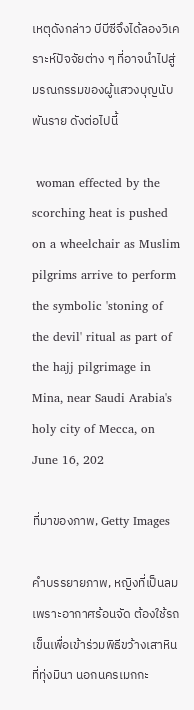เหตุดังกล่าว บีบีซีจึงได้ลองวิเคราะห์ปัจจัยต่าง ๆ ที่อาจนำไปสู่มรณกรรมของผู้แสวงบุญนับพันราย ดังต่อไปนี้

 woman effected by the scorching heat is pushed on a wheelchair as Muslim pilgrims arrive to perform the symbolic 'stoning of the devil' ritual as part of the hajj pilgrimage in Mina, near Saudi Arabia's holy city of Mecca, on June 16, 202

ที่มาของภาพ, Getty Images

คำบรรยายภาพ, หญิงที่เป็นลมเพราะอากาศร้อนจัด ต้องใช้รถเข็นเพื่อเข้าร่วมพิธีขว้างเสาหินที่ทุ่งมินา นอกนครเมกกะ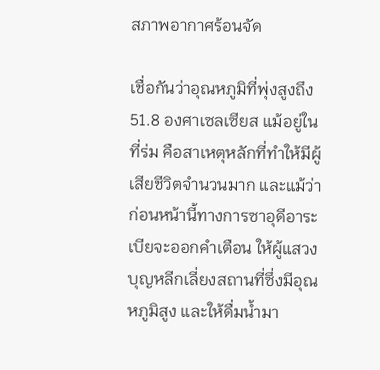สภาพอากาศร้อนจัด

เชื่อกันว่าอุณหภูมิที่พุ่งสูงถึง 51.8 องศาเซลเซียส แม้อยู่ในที่ร่ม คือสาเหตุหลักที่ทำให้มีผู้เสียชีวิตจำนวนมาก และแม้ว่าก่อนหน้านี้ทางการซาอุดีอาระเบียจะออกคำเตือน ให้ผู้แสวงบุญหลีกเลี่ยงสถานที่ซึ่งมีอุณหภูมิสูง และให้ดื่มน้ำมา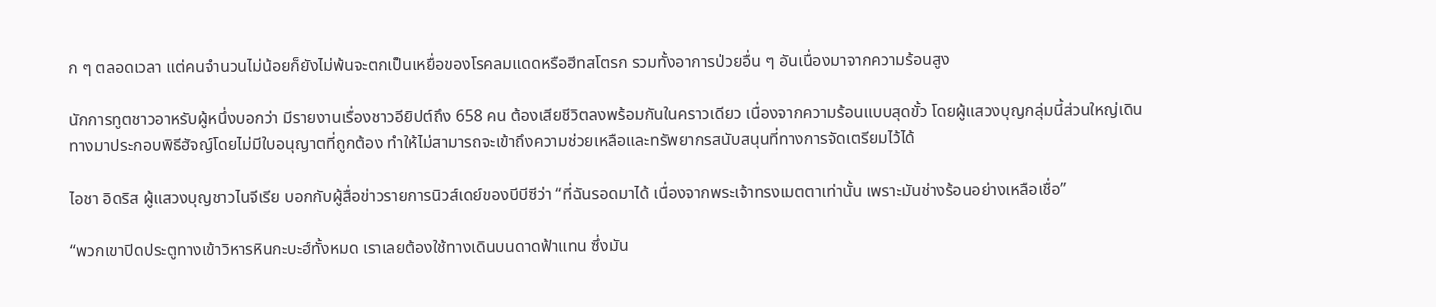ก ๆ ตลอดเวลา แต่คนจำนวนไม่น้อยก็ยังไม่พ้นจะตกเป็นเหยื่อของโรคลมแดดหรือฮีทสโตรก รวมทั้งอาการป่วยอื่น ๆ อันเนื่องมาจากความร้อนสูง

นักการทูตชาวอาหรับผู้หนึ่งบอกว่า มีรายงานเรื่องชาวอียิปต์ถึง 658 คน ต้องเสียชีวิตลงพร้อมกันในคราวเดียว เนื่องจากความร้อนแบบสุดขั้ว โดยผู้แสวงบุญกลุ่มนี้ส่วนใหญ่เดินทางมาประกอบพิธีฮัจญ์โดยไม่มีใบอนุญาตที่ถูกต้อง ทำให้ไม่สามารถจะเข้าถึงความช่วยเหลือและทรัพยากรสนับสนุนที่ทางการจัดเตรียมไว้ได้

ไอชา อิดริส ผู้แสวงบุญชาวไนจีเรีย บอกกับผู้สื่อข่าวรายการนิวส์เดย์ของบีบีซีว่า “ที่ฉันรอดมาได้ เนื่องจากพระเจ้าทรงเมตตาเท่านั้น เพราะมันช่างร้อนอย่างเหลือเชื่อ”

“พวกเขาปิดประตูทางเข้าวิหารหินกะบะฮ์ทั้งหมด เราเลยต้องใช้ทางเดินบนดาดฟ้าแทน ซึ่งมัน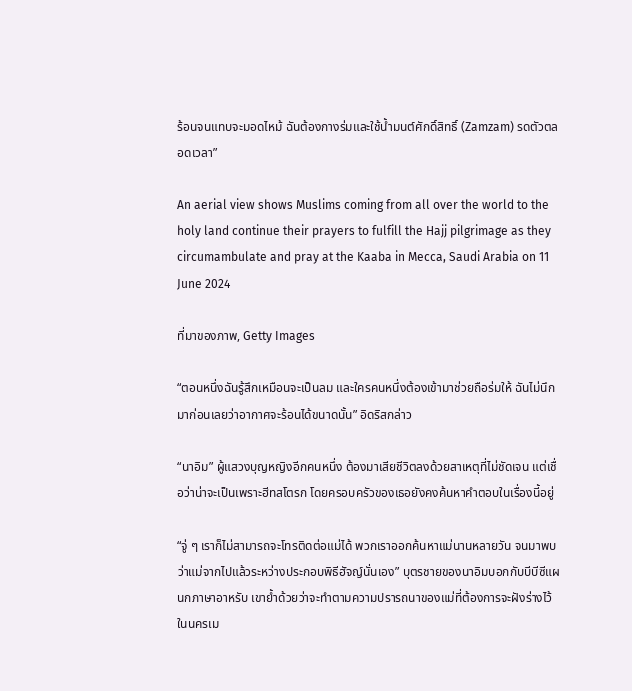ร้อนจนแทบจะมอดไหม้ ฉันต้องกางร่มและใช้น้ำมนต์ศักดิ์สิทธิ์ (Zamzam) รดตัวตลอดเวลา”

An aerial view shows Muslims coming from all over the world to the holy land continue their prayers to fulfill the Hajj pilgrimage as they circumambulate and pray at the Kaaba in Mecca, Saudi Arabia on 11 June 2024

ที่มาของภาพ, Getty Images

“ตอนหนึ่งฉันรู้สึกเหมือนจะเป็นลม และใครคนหนึ่งต้องเข้ามาช่วยถือร่มให้ ฉันไม่นึกมาก่อนเลยว่าอากาศจะร้อนได้ขนาดนั้น” อิดริสกล่าว

“นาอิม” ผู้แสวงบุญหญิงอีกคนหนึ่ง ต้องมาเสียชีวิตลงด้วยสาเหตุที่ไม่ชัดเจน แต่เชื่อว่าน่าจะเป็นเพราะฮีทสโตรก โดยครอบครัวของเธอยังคงค้นหาคำตอบในเรื่องนี้อยู่

“จู่ ๆ เราก็ไม่สามารถจะโทรติดต่อแม่ได้ พวกเราออกค้นหาแม่นานหลายวัน จนมาพบว่าแม่จากไปแล้วระหว่างประกอบพิธีฮัจญ์นั่นเอง” บุตรชายของนาอิมบอกกับบีบีซีแผนกภาษาอาหรับ เขาย้ำด้วยว่าจะทำตามความปรารถนาของแม่ที่ต้องการจะฝังร่างไว้ในนครเม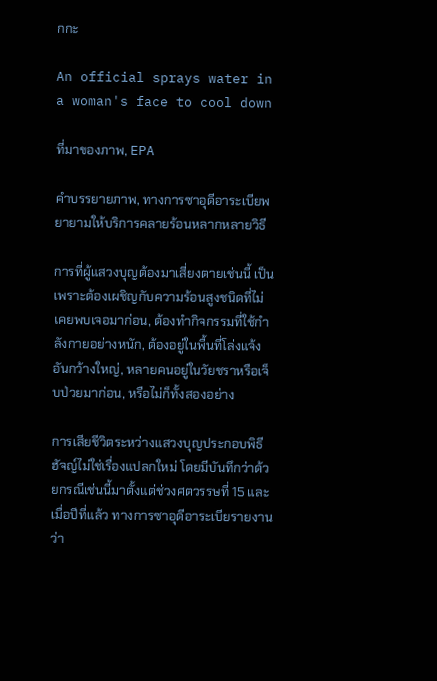กกะ

An official sprays water in a woman's face to cool down

ที่มาของภาพ, EPA

คำบรรยายภาพ, ทางการซาอุดีอาระเบียพยายามให้บริการคลายร้อนหลากหลายวิธี

การที่ผู้แสวงบุญต้องมาเสี่ยงตายเช่นนี้ เป็นเพราะต้องเผชิญกับความร้อนสูงชนิดที่ไม่เคยพบเจอมาก่อน, ต้องทำกิจกรรมที่ใช้กำลังกายอย่างหนัก, ต้องอยู่ในพื้นที่โล่งแจ้งอันกว้างใหญ่, หลายคนอยู่ในวัยชราหรือเจ็บป่วยมาก่อน, หรือไม่ก็ทั้งสองอย่าง

การเสียชีวิตระหว่างแสวงบุญประกอบพิธีฮัจญ์ไม่ใช่เรื่องแปลกใหม่ โดยมีบันทึกว่าด้วยกรณีเช่นนี้มาตั้งแต่ช่วงศตวรรษที่ 15 และเมื่อปีที่แล้ว ทางการซาอุดีอาระเบียรายงานว่า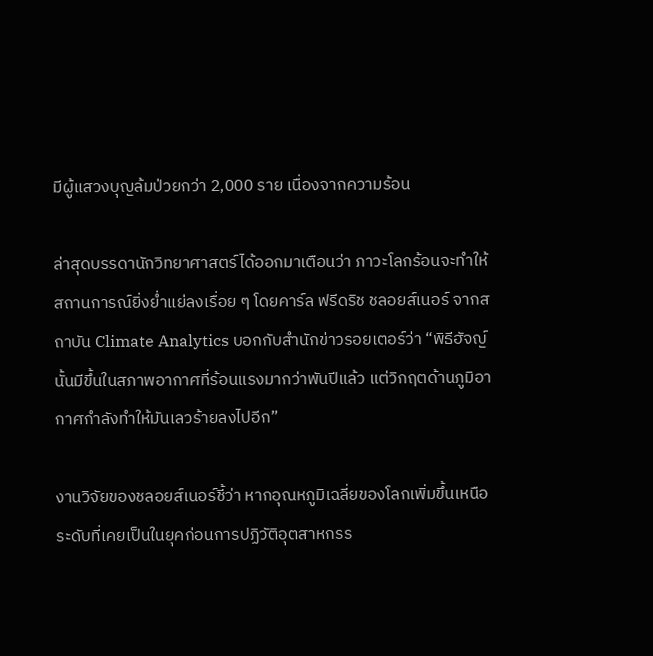มีผู้แสวงบุญล้มป่วยกว่า 2,000 ราย เนื่องจากความร้อน

ล่าสุดบรรดานักวิทยาศาสตร์ได้ออกมาเตือนว่า ภาวะโลกร้อนจะทำให้สถานการณ์ยิ่งย่ำแย่ลงเรื่อย ๆ โดยคาร์ล ฟรีดริช ชลอยส์เนอร์ จากสถาบัน Climate Analytics บอกกับสำนักข่าวรอยเตอร์ว่า “พิธีฮัจญ์นั้นมีขึ้นในสภาพอากาศที่ร้อนแรงมากว่าพันปีแล้ว แต่วิกฤตด้านภูมิอากาศกำลังทำให้มันเลวร้ายลงไปอีก”

งานวิจัยของชลอยส์เนอร์ชี้ว่า หากอุณหภูมิเฉลี่ยของโลกเพิ่มขึ้นเหนือระดับที่เคยเป็นในยุคก่อนการปฏิวัติอุตสาหกรร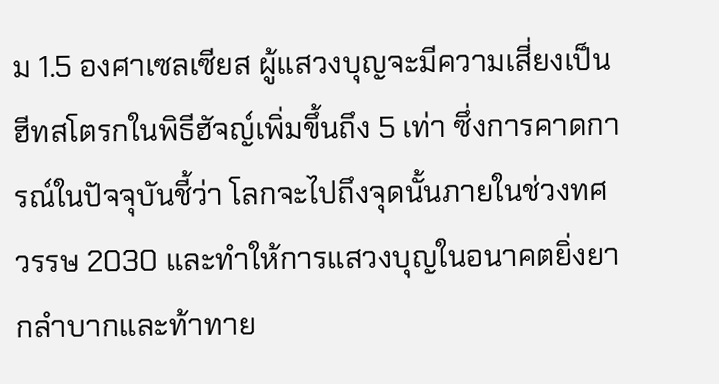ม 1.5 องศาเซลเซียส ผู้แสวงบุญจะมีความเสี่ยงเป็นฮีทสโตรกในพิธีฮัจญ์เพิ่มขึ้นถึง 5 เท่า ซึ่งการคาดการณ์ในปัจจุบันชี้ว่า โลกจะไปถึงจุดนั้นภายในช่วงทศวรรษ 2030 และทำให้การแสวงบุญในอนาคตยิ่งยากลำบากและท้าทาย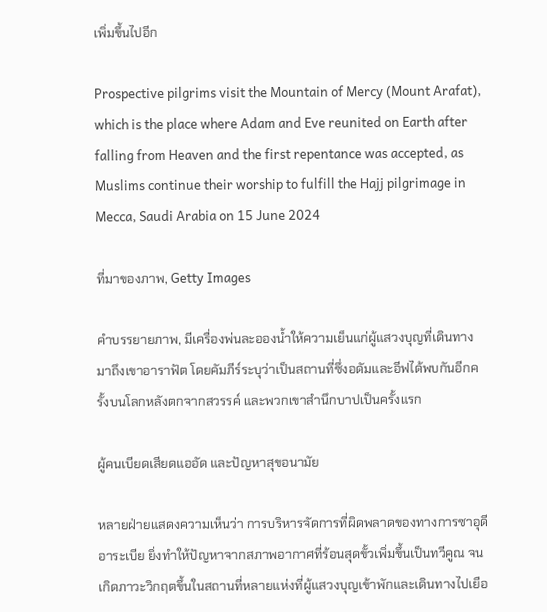เพิ่มขึ้นไปอีก

Prospective pilgrims visit the Mountain of Mercy (Mount Arafat), which is the place where Adam and Eve reunited on Earth after falling from Heaven and the first repentance was accepted, as Muslims continue their worship to fulfill the Hajj pilgrimage in Mecca, Saudi Arabia on 15 June 2024

ที่มาของภาพ, Getty Images

คำบรรยายภาพ, มีเครื่องพ่นละอองน้ำให้ความเย็นแก่ผู้แสวงบุญที่เดินทางมาถึงเขาอาราฟัต โดยคัมภีร์ระบุว่าเป็นสถานที่ซึ่งอดัมและอีฟได้พบกันอีกครั้งบนโลกหลังตกจากสวรรค์ และพวกเขาสำนึกบาปเป็นครั้งแรก

ผู้คนเบียดเสียดแออัด และปัญหาสุขอนามัย

หลายฝ่ายแสดงความเห็นว่า การบริหารจัดการที่ผิดพลาดของทางการซาอุดีอาระเบีย ยิ่งทำให้ปัญหาจากสภาพอากาศที่ร้อนสุดขั้วเพิ่มขึ้นเป็นทวีคูณ จนเกิดภาวะวิกฤตขึ้นในสถานที่หลายแห่งที่ผู้แสวงบุญเข้าพักและเดินทางไปเยือ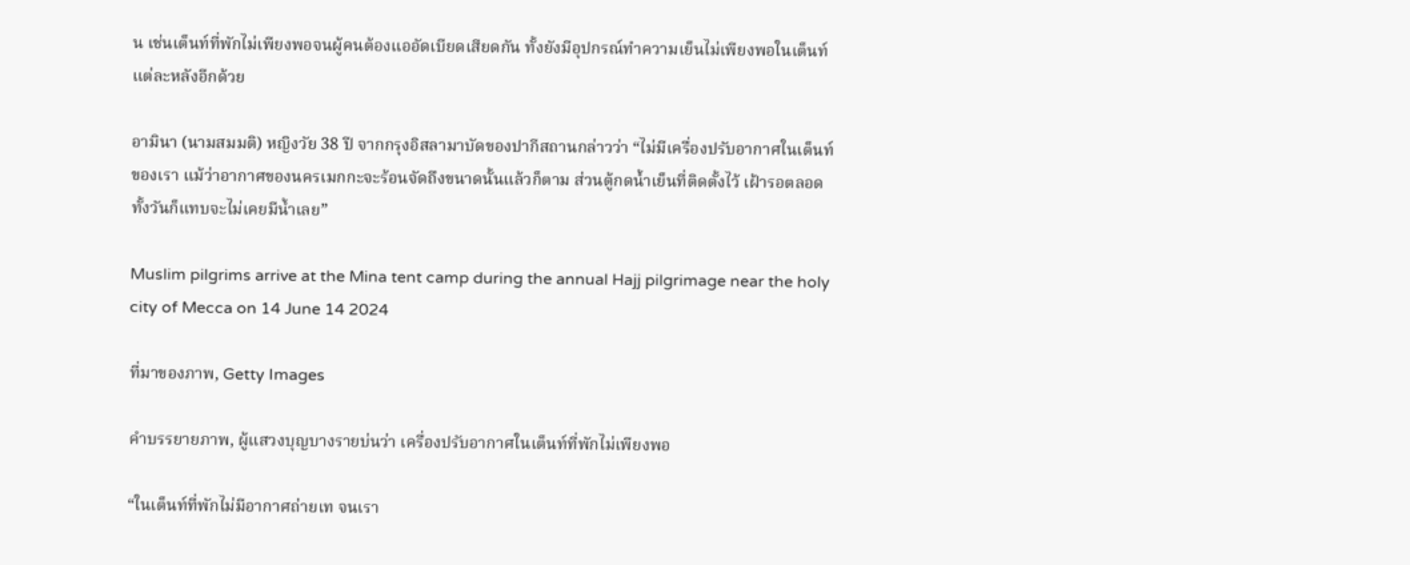น เช่นเต็นท์ที่พักไม่เพียงพอจนผู้คนต้องแออัดเบียดเสียดกัน ทั้งยังมีอุปกรณ์ทำความเย็นไม่เพียงพอในเต็นท์แต่ละหลังอีกด้วย

อามินา (นามสมมติ) หญิงวัย 38 ปี จากกรุงอิสลามาบัดของปากีสถานกล่าวว่า “ไม่มีเครื่องปรับอากาศในเต็นท์ของเรา แม้ว่าอากาศของนครเมกกะจะร้อนจัดถึงขนาดนั้นแล้วก็ตาม ส่วนตู้กดน้ำเย็นที่ติดตั้งไว้ เฝ้ารอตลอดทั้งวันก็แทบจะไม่เคยมีน้ำเลย”

Muslim pilgrims arrive at the Mina tent camp during the annual Hajj pilgrimage near the holy city of Mecca on 14 June 14 2024

ที่มาของภาพ, Getty Images

คำบรรยายภาพ, ผู้แสวงบุญบางรายบ่นว่า เครื่องปรับอากาศในเต็นท์ที่พักไม่เพียงพอ

“ในเต็นท์ที่พักไม่มีอากาศถ่ายเท จนเรา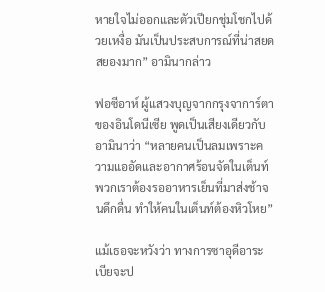หายใจไม่ออกและตัวเปียกชุ่มโชกไปด้วยเหงื่อ มันเป็นประสบการณ์ที่น่าสยดสยองมาก” อามินากล่าว

ฟอซีอาห์ ผู้แสวงบุญจากกรุงจาการ์ตาของอินโดนีเซีย พูดเป็นเสียงเดียวกับอามินาว่า “หลายคนเป็นลมเพราะความแออัดและอากาศร้อนจัดในเต็นท์ พวกเราต้องรออาหารเย็นที่มาส่งช้าจนดึกดื่น ทำให้คนในเต็นท์ต้องหิวโหย”

แม้เธอจะหวังว่า ทางการซาอุดีอาระเบียจะป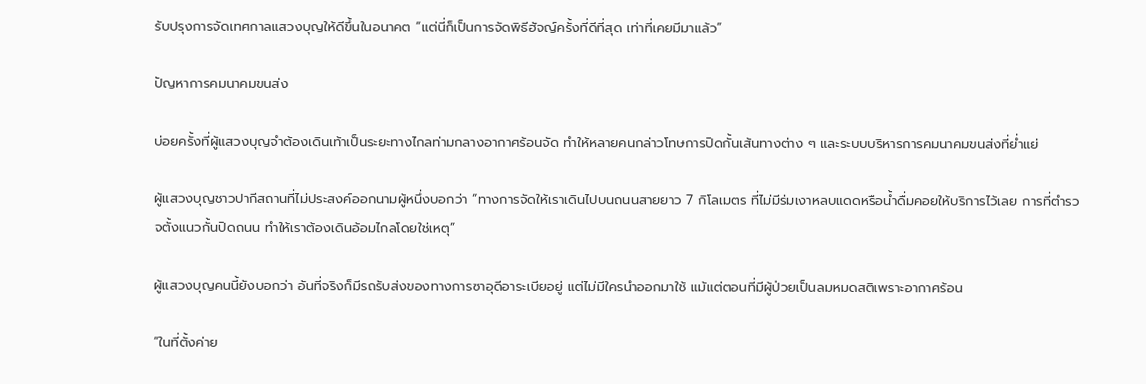รับปรุงการจัดเทศกาลแสวงบุญให้ดีขึ้นในอนาคต “แต่นี่ก็เป็นการจัดพิธีฮัจญ์ครั้งที่ดีที่สุด เท่าที่เคยมีมาแล้ว”

ปัญหาการคมนาคมขนส่ง

บ่อยครั้งที่ผู้แสวงบุญจำต้องเดินเท้าเป็นระยะทางไกลท่ามกลางอากาศร้อนจัด ทำให้หลายคนกล่าวโทษการปิดกั้นเส้นทางต่าง ๆ และระบบบริหารการคมนาคมขนส่งที่ย่ำแย่

ผู้แสวงบุญชาวปากีสถานที่ไม่ประสงค์ออกนามผู้หนึ่งบอกว่า “ทางการจัดให้เราเดินไปบนถนนสายยาว 7 กิโลเมตร ที่ไม่มีร่มเงาหลบแดดหรือน้ำดื่มคอยให้บริการไว้เลย การที่ตำรวจตั้งแนวกั้นปิดถนน ทำให้เราต้องเดินอ้อมไกลโดยใช่เหตุ”

ผู้แสวงบุญคนนี้ยังบอกว่า อันที่จริงก็มีรถรับส่งของทางการซาอุดีอาระเบียอยู่ แต่ไม่มีใครนำออกมาใช้ แม้แต่ตอนที่มีผู้ป่วยเป็นลมหมดสติเพราะอากาศร้อน

“ในที่ตั้งค่าย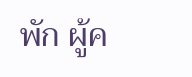พัก ผู้ค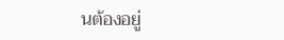นต้องอยู่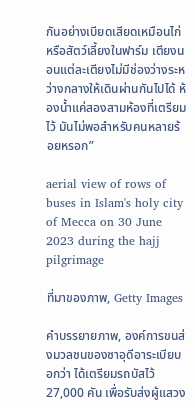กันอย่างเบียดเสียดเหมือนไก่หรือสัตว์เลี้ยงในฟาร์ม เตียงนอนแต่ละเตียงไม่มีช่องว่างระหว่างกลางให้เดินผ่านกันไปได้ ห้องน้ำแค่สองสามห้องที่เตรียมไว้ มันไม่พอสำหรับคนหลายร้อยหรอก”

aerial view of rows of buses in Islam's holy city of Mecca on 30 June 2023 during the hajj pilgrimage

ที่มาของภาพ, Getty Images

คำบรรยายภาพ, องค์การขนส่งมวลชนของซาอุดีอาระเบียบอกว่า ได้เตรียมรถบัสไว้ 27,000 คัน เพื่อรับส่งผู้แสวง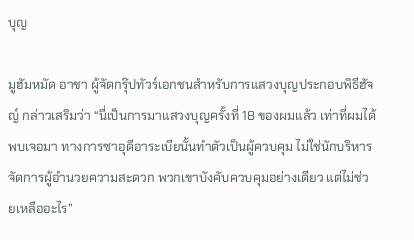บุญ

มูฮัมหมัด อาชา ผู้จัดกรุ๊ปทัวร์เอกชนสำหรับการแสวงบุญประกอบพิธีฮัจญ์ กล่าวเสริมว่า “นี่เป็นการมาแสวงบุญครั้งที่ 18 ของผมแล้ว เท่าที่ผมได้พบเจอมา ทางการซาอุดีอาระเบียนั้นทำตัวเป็นผู้ควบคุม ไม่ใช่นักบริหารจัดการผู้อำนวยความสะดวก พวกเขาบังคับควบคุมอย่างเดียว แต่ไม่ช่วยเหลืออะไร”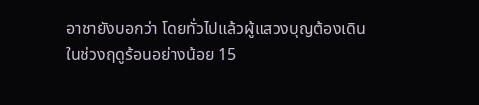อาชายังบอกว่า โดยทั่วไปแล้วผู้แสวงบุญต้องเดินในช่วงฤดูร้อนอย่างน้อย 15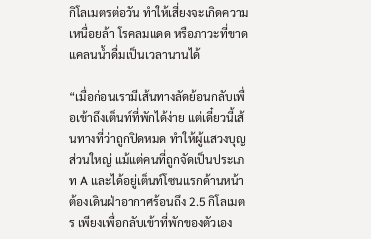กิโลเมตรต่อวัน ทำให้เสี่ยงจะเกิดความเหนื่อยล้า โรคลมแดด หรือภาวะที่ขาดแคลนน้ำดื่มเป็นเวลานานได้

“เมื่อก่อนเรามีเส้นทางลัดย้อนกลับเพื่อเข้าถึงเต็นท์ที่พักได้ง่าย แต่เดี๋ยวนี้เส้นทางที่ว่าถูกปิดหมด ทำให้ผู้แสวงบุญส่วนใหญ่ แม้แต่คนที่ถูกจัดเป็นประเภท A และได้อยู่เต็นท์โซนแรกด้านหน้า ต้องเดินฝ่าอากาศร้อนถึง 2.5 กิโลเมตร เพียงเพื่อกลับเข้าที่พักของตัวเอง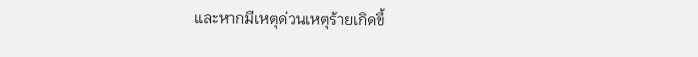และหากมีเหตุด่วนเหตุร้ายเกิดขึ้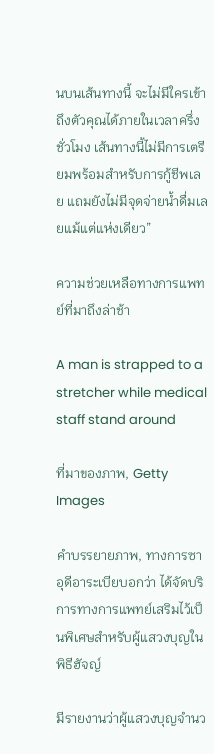นบนเส้นทางนี้ จะไม่มีใครเข้าถึงตัวคุณได้ภายในเวลาครึ่งชั่วโมง เส้นทางนี้ไม่มีการเตรียมพร้อมสำหรับการกู้ชีพเลย แถมยังไม่มีจุดจ่ายน้ำดื่มเลยแม้แต่แห่งเดียว”

ความช่วยเหลือทางการแพทย์ที่มาถึงล่าช้า

A man is strapped to a stretcher while medical staff stand around

ที่มาของภาพ, Getty Images

คำบรรยายภาพ, ทางการซาอุดีอาระเบียบอกว่า ได้จัดบริการทางการแพทย์เสริมไว้เป็นพิเศษสำหรับผู้แสวงบุญในพิธีฮัจญ์

มีรายงานว่าผู้แสวงบุญจำนว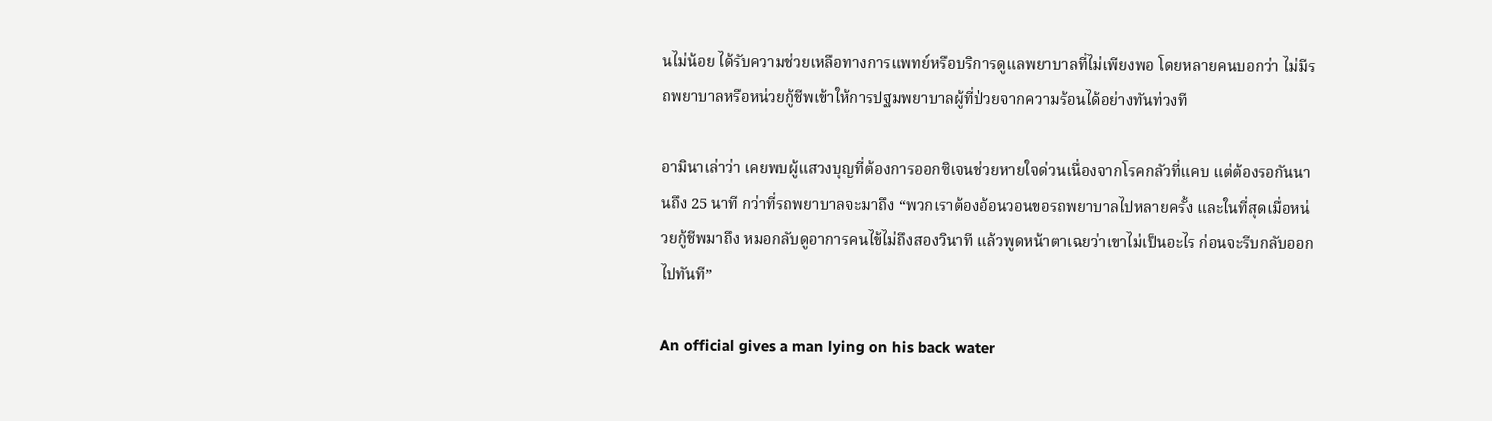นไม่น้อย ได้รับความช่วยเหลือทางการแพทย์หรือบริการดูแลพยาบาลที่ไม่เพียงพอ โดยหลายคนบอกว่า ไม่มีรถพยาบาลหรือหน่วยกู้ชีพเข้าให้การปฐมพยาบาลผู้ที่ป่วยจากความร้อนได้อย่างทันท่วงที

อามินาเล่าว่า เคยพบผู้แสวงบุญที่ต้องการออกซิเจนช่วยหายใจด่วนเนื่องจากโรคกลัวที่แคบ แต่ต้องรอกันนานถึง 25 นาที กว่าที่รถพยาบาลจะมาถึง “พวกเราต้องอ้อนวอนขอรถพยาบาลไปหลายครั้ง และในที่สุดเมื่อหน่วยกู้ชีพมาถึง หมอกลับดูอาการคนไข้ไม่ถึงสองวินาที แล้วพูดหน้าตาเฉยว่าเขาไม่เป็นอะไร ก่อนจะรีบกลับออกไปทันที”

An official gives a man lying on his back water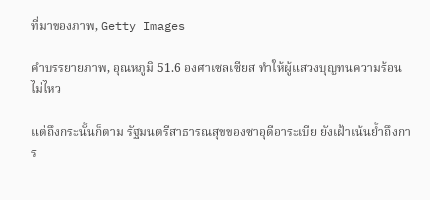ที่มาของภาพ, Getty Images

คำบรรยายภาพ, อุณหภูมิ 51.6 องศาเซลเซียส ทำให้ผู้แสวงบุญทนความร้อนไม่ไหว

แต่ถึงกระนั้นก็ตาม รัฐมนตรีสาธารณสุขของซาอุดีอาระเบีย ยังเฝ้าเน้นย้ำถึงการ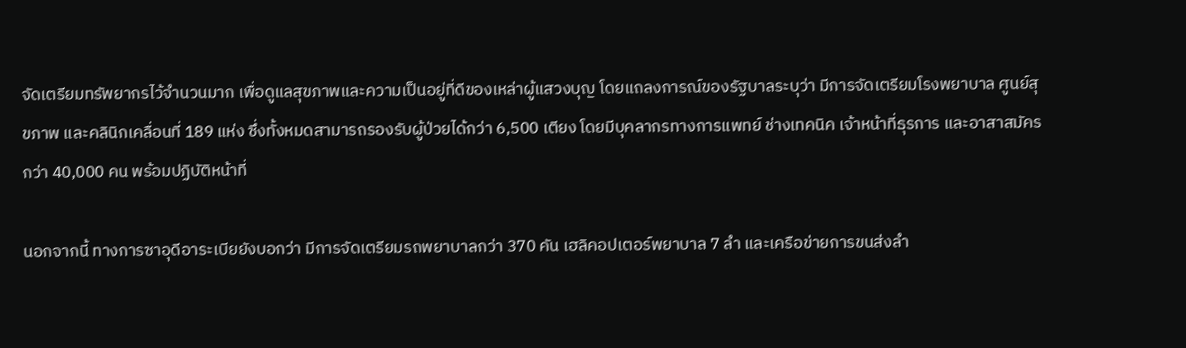จัดเตรียมทรัพยากรไว้จำนวนมาก เพื่อดูแลสุขภาพและความเป็นอยู่ที่ดีของเหล่าผู้แสวงบุญ โดยแถลงการณ์ของรัฐบาลระบุว่า มีการจัดเตรียมโรงพยาบาล ศูนย์สุขภาพ และคลินิกเคลื่อนที่ 189 แห่ง ซึ่งทั้งหมดสามารถรองรับผู้ป่วยได้กว่า 6,500 เตียง โดยมีบุคลากรทางการแพทย์ ช่างเทคนิค เจ้าหน้าที่ธุรการ และอาสาสมัครกว่า 40,000 คน พร้อมปฏิบัติหน้าที่

นอกจากนี้ ทางการซาอุดีอาระเบียยังบอกว่า มีการจัดเตรียมรถพยาบาลกว่า 370 คัน เฮลิคอปเตอร์พยาบาล 7 ลำ และเครือข่ายการขนส่งลำ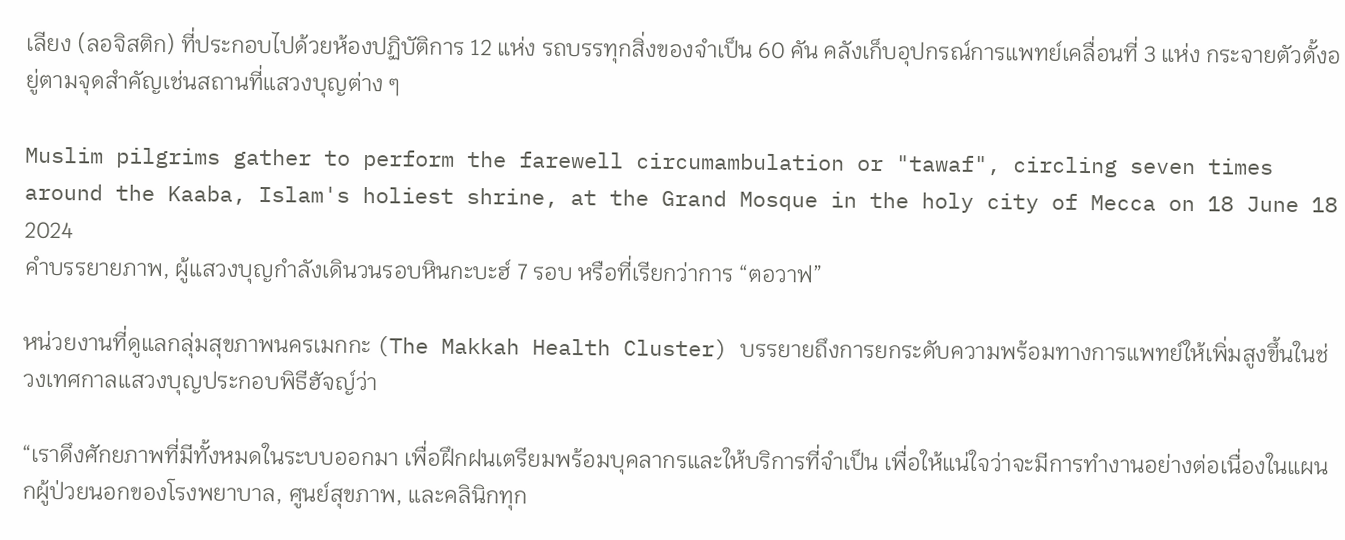เลียง (ลอจิสติก) ที่ประกอบไปด้วยห้องปฏิบัติการ 12 แห่ง รถบรรทุกสิ่งของจำเป็น 60 คัน คลังเก็บอุปกรณ์การแพทย์เคลื่อนที่ 3 แห่ง กระจายตัวตั้งอยู่ตามจุดสำคัญเช่นสถานที่แสวงบุญต่าง ๆ

Muslim pilgrims gather to perform the farewell circumambulation or "tawaf", circling seven times around the Kaaba, Islam's holiest shrine, at the Grand Mosque in the holy city of Mecca on 18 June 18 2024
คำบรรยายภาพ, ผู้แสวงบุญกำลังเดินวนรอบหินกะบะฮ์ 7 รอบ หรือที่เรียกว่าการ “ตอวาฟ”

หน่วยงานที่ดูแลกลุ่มสุขภาพนครเมกกะ (The Makkah Health Cluster) บรรยายถึงการยกระดับความพร้อมทางการแพทย์ให้เพิ่มสูงขึ้นในช่วงเทศกาลแสวงบุญประกอบพิธีฮัจญ์ว่า

“เราดึงศักยภาพที่มีทั้งหมดในระบบออกมา เพื่อฝึกฝนเตรียมพร้อมบุคลากรและให้บริการที่จำเป็น เพื่อให้แน่ใจว่าจะมีการทำงานอย่างต่อเนื่องในแผนกผู้ป่วยนอกของโรงพยาบาล, ศูนย์สุขภาพ, และคลินิกทุก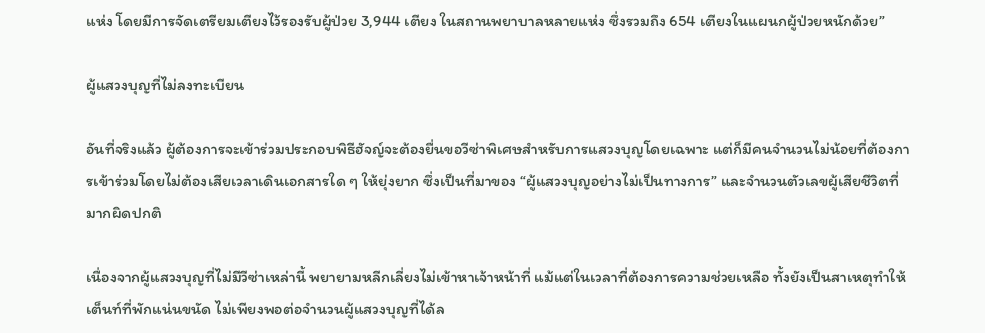แห่ง โดยมีการจัดเตรียมเตียงไว้รองรับผู้ป่วย 3,944 เตียง ในสถานพยาบาลหลายแห่ง ซึ่งรวมถึง 654 เตียงในแผนกผู้ป่วยหนักด้วย”

ผู้แสวงบุญที่ไม่ลงทะเบียน

อันที่จริงแล้ว ผู้ต้องการจะเข้าร่วมประกอบพิธีฮัจญ์จะต้องยื่นขอวีซ่าพิเศษสำหรับการแสวงบุญโดยเฉพาะ แต่ก็มีคนจำนวนไม่น้อยที่ต้องการเข้าร่วมโดยไม่ต้องเสียเวลาเดินเอกสารใด ๆ ให้ยุ่งยาก ซึ่งเป็นที่มาของ “ผู้แสวงบุญอย่างไม่เป็นทางการ” และจำนวนตัวเลขผู้เสียชีวิตที่มากผิดปกติ

เนื่องจากผู้แสวงบุญที่ไม่มีวีซ่าเหล่านี้ พยายามหลีกเลี่ยงไม่เข้าหาเจ้าหน้าที่ แม้แต่ในเวลาที่ต้องการความช่วยเหลือ ทั้งยังเป็นสาเหตุทำให้เต็นท์ที่พักแน่นขนัด ไม่เพียงพอต่อจำนวนผู้แสวงบุญที่ได้ล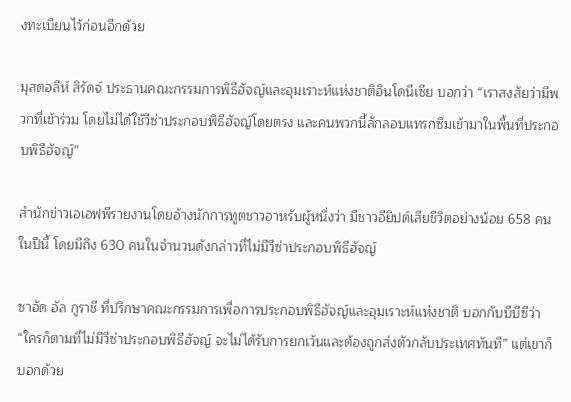งทะเบียนไว้ก่อนอีกด้วย

มุสตอลีห์ สิรัดจ์ ประธานคณะกรรมการพิธีฮัจญ์และอุมเราะห์แห่งชาติอินโดนีเซีย บอกว่า “เราสงสัยว่ามีพวกที่เข้าร่วม โดยไม่ได้ใช้วีซ่าประกอบพิธีฮัจญ์โดยตรง และคนพวกนี้ลักลอบแทรกซึมเข้ามาในพื้นที่ประกอบพิธีฮัจญ์”

สำนักข่าวเอเอฟพีรายงานโดยอ้างนักการทูตชาวอาหรับผู้หนึ่งว่า มีชาวอียิปต์เสียชีวิตอย่างน้อย 658 คนในปีนี้ โดยมีถึง 630 คนในจำนวนดังกล่าวที่ไม่มีวีซ่าประกอบพิธีฮัจญ์

ซาอัด อัล กูราชี ที่ปรึกษาคณะกรรมการเพื่อการประกอบพิธีฮัจญ์และอุมเราะห์แห่งชาติ บอกกับบีบีซีว่า “ใครก็ตามที่ไม่มีวีซ่าประกอบพิธีฮัจญ์ จะไม่ได้รับการยกเว้นและต้องถูกส่งตัวกลับประเทศทันที” แต่เขาก็บอกด้วย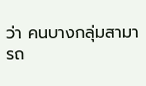ว่า คนบางกลุ่มสามารถ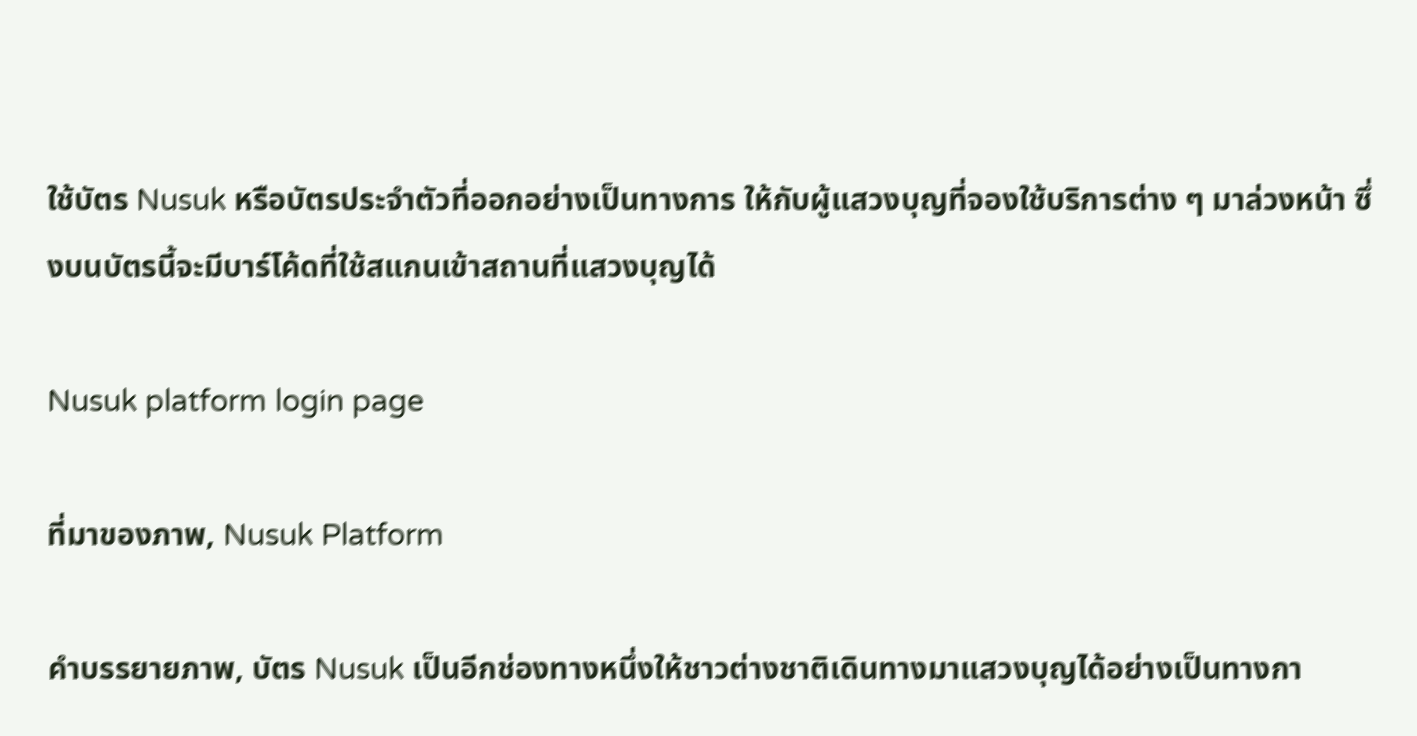ใช้บัตร Nusuk หรือบัตรประจำตัวที่ออกอย่างเป็นทางการ ให้กับผู้แสวงบุญที่จองใช้บริการต่าง ๆ มาล่วงหน้า ซึ่งบนบัตรนี้จะมีบาร์โค้ดที่ใช้สแกนเข้าสถานที่แสวงบุญได้

Nusuk platform login page

ที่มาของภาพ, Nusuk Platform

คำบรรยายภาพ, บัตร Nusuk เป็นอีกช่องทางหนึ่งให้ชาวต่างชาติเดินทางมาแสวงบุญได้อย่างเป็นทางกา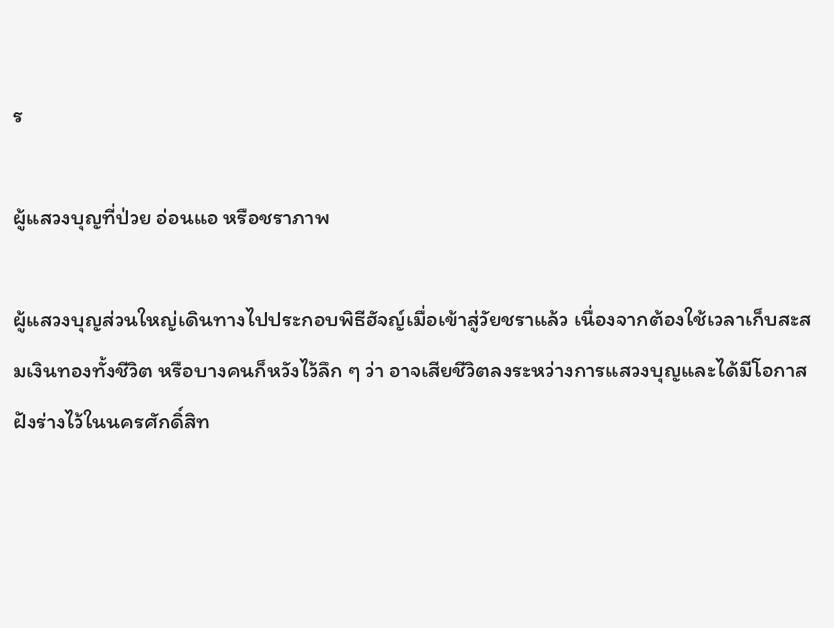ร

ผู้แสวงบุญที่ป่วย อ่อนแอ หรือชราภาพ

ผู้แสวงบุญส่วนใหญ่เดินทางไปประกอบพิธีฮัจญ์เมื่อเข้าสู่วัยชราแล้ว เนื่องจากต้องใช้เวลาเก็บสะสมเงินทองทั้งชีวิต หรือบางคนก็หวังไว้ลึก ๆ ว่า อาจเสียชีวิตลงระหว่างการแสวงบุญและได้มีโอกาสฝังร่างไว้ในนครศักดิ์สิท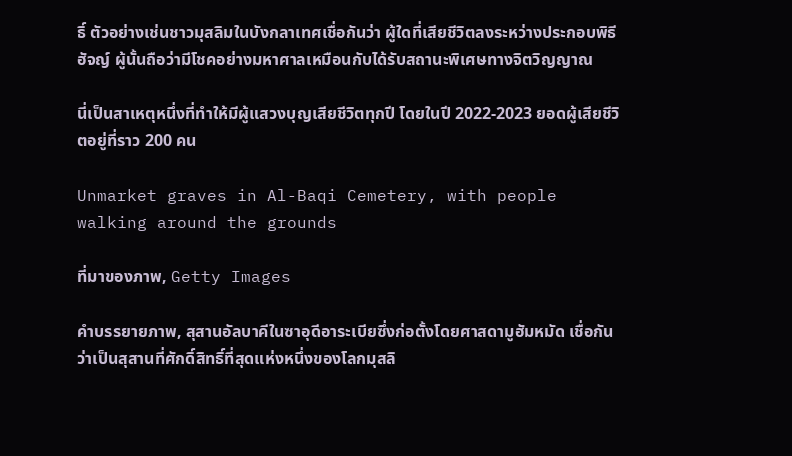ธิ์ ตัวอย่างเช่นชาวมุสลิมในบังกลาเทศเชื่อกันว่า ผู้ใดที่เสียชีวิตลงระหว่างประกอบพิธีฮัจญ์ ผู้นั้นถือว่ามีโชคอย่างมหาศาลเหมือนกับได้รับสถานะพิเศษทางจิตวิญญาณ

นี่เป็นสาเหตุหนึ่งที่ทำให้มีผู้แสวงบุญเสียชีวิตทุกปี โดยในปี 2022-2023 ยอดผู้เสียชีวิตอยู่ที่ราว 200 คน

Unmarket graves in Al-Baqi Cemetery, with people walking around the grounds

ที่มาของภาพ, Getty Images

คำบรรยายภาพ, สุสานอัลบาคีในซาอุดีอาระเบียซึ่งก่อตั้งโดยศาสดามูฮัมหมัด เชื่อกันว่าเป็นสุสานที่ศักดิ์สิทธิ์ที่สุดแห่งหนึ่งของโลกมุสลิ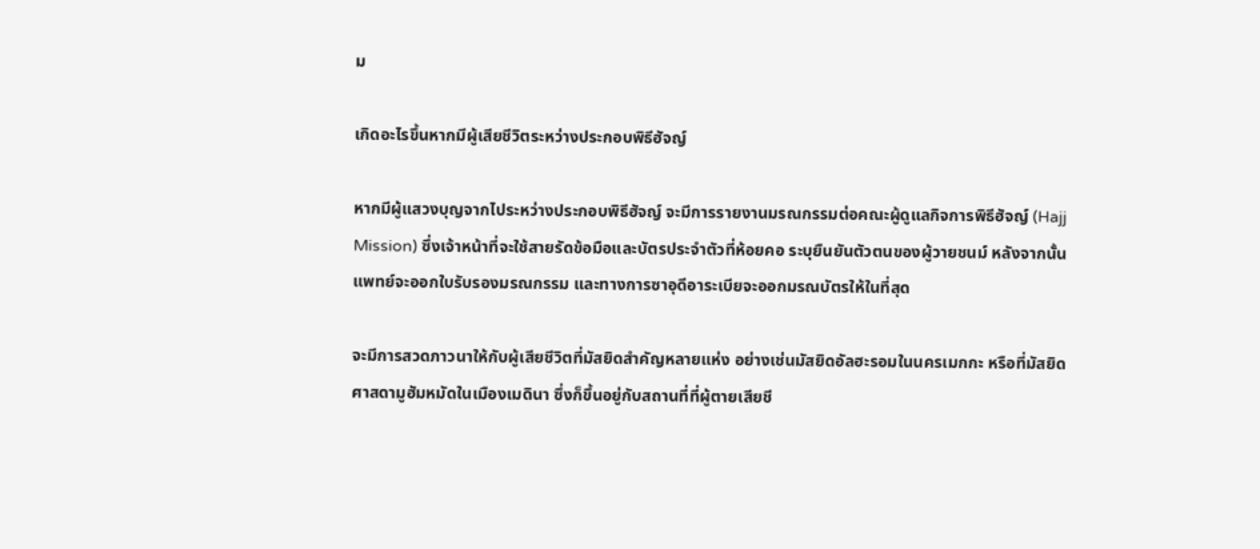ม

เกิดอะไรขึ้นหากมีผู้เสียชีวิตระหว่างประกอบพิธีฮัจญ์

หากมีผู้แสวงบุญจากไประหว่างประกอบพิธีฮัจญ์ จะมีการรายงานมรณกรรมต่อคณะผู้ดูแลกิจการพิธีฮัจญ์ (Hajj Mission) ซึ่งเจ้าหน้าที่จะใช้สายรัดข้อมือและบัตรประจำตัวที่ห้อยคอ ระบุยืนยันตัวตนของผู้วายชนม์ หลังจากนั้นแพทย์จะออกใบรับรองมรณกรรม และทางการซาอุดีอาระเบียจะออกมรณบัตรให้ในที่สุด

จะมีการสวดภาวนาให้กับผู้เสียชีวิตที่มัสยิดสำคัญหลายแห่ง อย่างเช่นมัสยิดอัลฮะรอมในนครเมกกะ หรือที่มัสยิดศาสดามูฮัมหมัดในเมืองเมดินา ซึ่งก็ขึ้นอยู่กับสถานที่ที่ผู้ตายเสียชี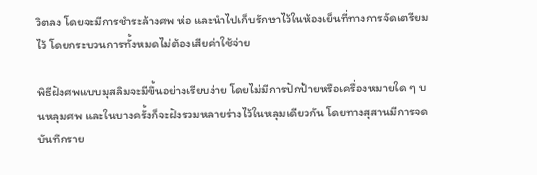วิตลง โดยจะมีการชำระล้างศพ ห่อ และนำไปเก็บรักษาไว้ในห้องเย็นที่ทางการจัดเตรียมไว้ โดยกระบวนการทั้งหมดไม่ต้องเสียค่าใช้จ่าย

พิธีฝังศพแบบมุสลิมจะมีขึ้นอย่างเรียบง่าย โดยไม่มีการปักป้ายหรือเครื่องหมายใด ๆ บนหลุมศพ และในบางครั้งก็จะฝังรวมหลายร่างไว้ในหลุมเดียวกัน โดยทางสุสานมีการจดบันทึกราย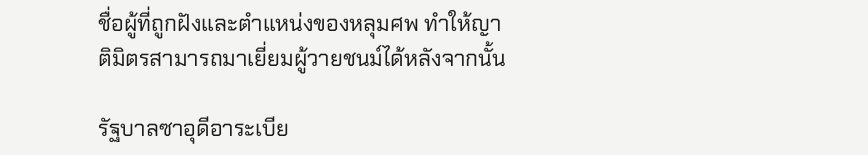ชื่อผู้ที่ถูกฝังและตำแหน่งของหลุมศพ ทำให้ญาติมิตรสามารถมาเยี่ยมผู้วายชนม์ได้หลังจากนั้น

รัฐบาลซาอุดีอาระเบีย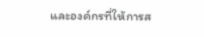และองค์กรที่ให้การส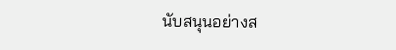นับสนุนอย่างส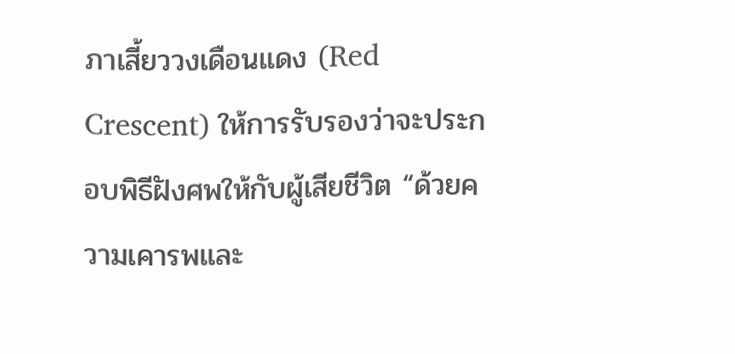ภาเสี้ยววงเดือนแดง (Red Crescent) ให้การรับรองว่าจะประกอบพิธีฝังศพให้กับผู้เสียชีวิต “ด้วยความเคารพและ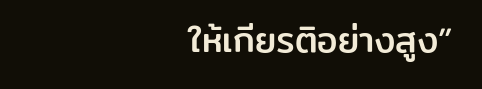ให้เกียรติอย่างสูง”